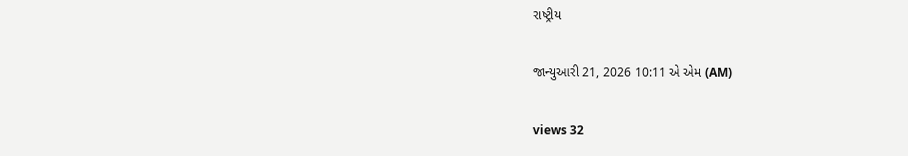રાષ્ટ્રીય

જાન્યુઆરી 21, 2026 10:11 એ એમ (AM)

views 32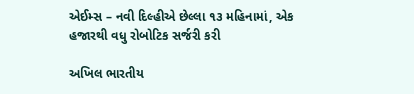એઈમ્સ – નવી દિલ્હીએ છેલ્લા ૧૩ મહિનામાં, એક હજારથી વધુ રોબોટિક સર્જરી કરી

અખિલ ભારતીય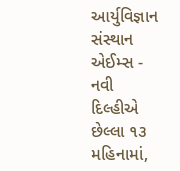આર્યુવિજ્ઞાન સંસ્થાન એઈમ્સ - નવી દિલ્હીએ છેલ્લા ૧૩ મહિનામાં,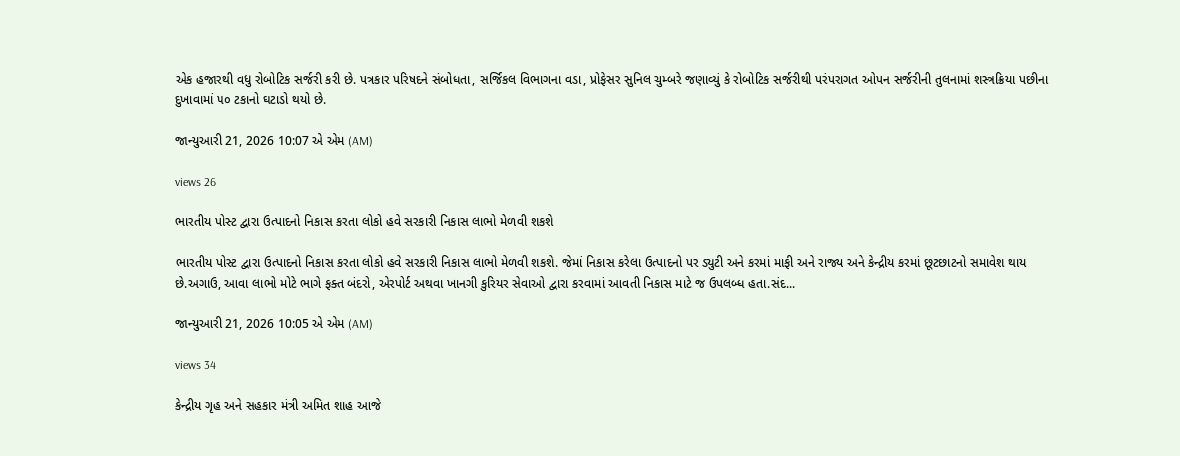એક હજારથી વધુ રોબોટિક સર્જરી કરી છે. પત્રકાર પરિષદને સંબોધતા, સર્જિકલ વિભાગના વડા, પ્રોફેસર સુનિલ ચુમ્બરે જણાવ્યું કે રોબોટિક સર્જરીથી પરંપરાગત ઓપન સર્જરીની તુલનામાં શસ્ત્રક્રિયા પછીના દુખાવામાં ૫૦ ટકાનો ઘટાડો થયો છે.

જાન્યુઆરી 21, 2026 10:07 એ એમ (AM)

views 26

ભારતીય પોસ્ટ દ્વારા ઉત્પાદનો નિકાસ કરતા લોકો હવે સરકારી નિકાસ લાભો મેળવી શકશે

ભારતીય પોસ્ટ દ્વારા ઉત્પાદનો નિકાસ કરતા લોકો હવે સરકારી નિકાસ લાભો મેળવી શકશે. જેમાં નિકાસ કરેલા ઉત્પાદનો પર ડ્યુટી અને કરમાં માફી અને રાજ્ય અને કેન્દ્રીય કરમાં છૂટછાટનો સમાવેશ થાય છે.અગાઉ, આવા લાભો મોટે ભાગે ફક્ત બંદરો, એરપોર્ટ અથવા ખાનગી કુરિયર સેવાઓ દ્વારા કરવામાં આવતી નિકાસ માટે જ ઉપલબ્ધ હતા.સંદ...

જાન્યુઆરી 21, 2026 10:05 એ એમ (AM)

views 34

કેન્દ્રીય ગૃહ અને સહકાર મંત્રી અમિત શાહ આજે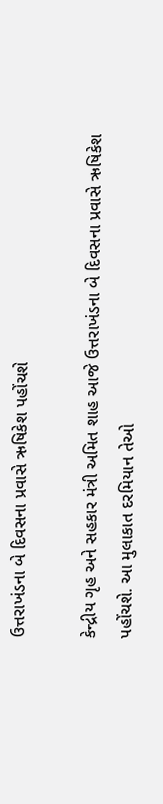ઉત્તરાખંડના બે દિવસના પ્રવાસે ઋષિકેશ પહોંચશે

કેન્દ્રીય ગૃહ અને સહકાર મંત્રી અમિત શાહ આજે ઉત્તરાખંડના બે દિવસના પ્રવાસે ઋષિકેશ પહોંચશે. આ મુલાકાત દરમિયાન તેઓ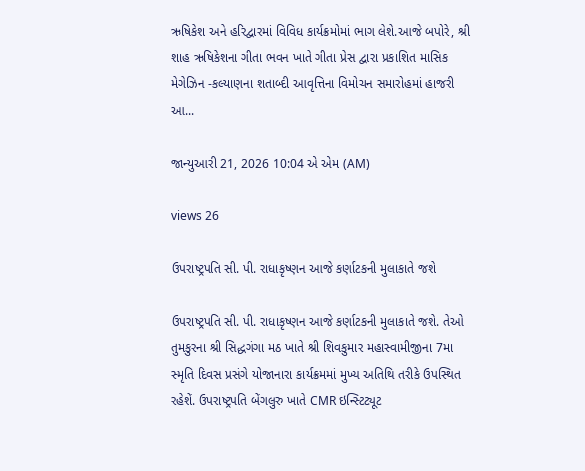ઋષિકેશ અને હરિદ્વારમાં વિવિધ કાર્યક્રમોમાં ભાગ લેશે.આજે બપોરે, શ્રી શાહ ઋષિકેશના ગીતા ભવન ખાતે ગીતા પ્રેસ દ્વારા પ્રકાશિત માસિક મેગેઝિન -કલ્યાણના શતાબ્દી આવૃત્તિના વિમોચન સમારોહમાં હાજરી આ...

જાન્યુઆરી 21, 2026 10:04 એ એમ (AM)

views 26

ઉપરાષ્ટ્રપતિ સી. પી. રાધાકૃષ્ણન આજે કર્ણાટકની મુલાકાતે જશે

ઉપરાષ્ટ્રપતિ સી. પી. રાધાકૃષ્ણન આજે કર્ણાટકની મુલાકાતે જશે. તેઓ તુમકુરના શ્રી સિદ્ધગંગા મઠ ખાતે શ્રી શિવકુમાર મહાસ્વામીજીના 7મા સ્મૃતિ દિવસ પ્રસંગે યોજાનારા કાર્યક્રમમાં મુખ્ય અતિથિ તરીકે ઉપસ્થિત રહેશેં. ઉપરાષ્ટ્રપતિ બેંગલુરુ ખાતે CMR ઇન્સ્ટિટ્યૂટ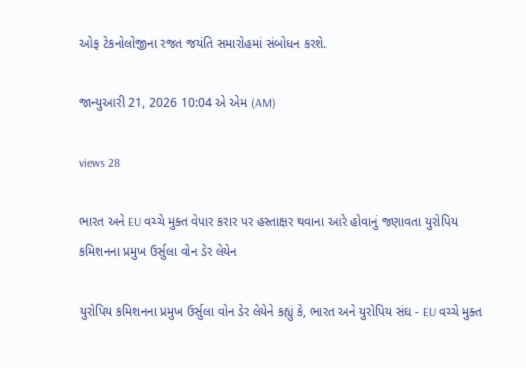ઓફ ટેકનોલોજીના રજત જયંતિ સમારોહમાં સંબોધન કરશે.

જાન્યુઆરી 21, 2026 10:04 એ એમ (AM)

views 28

ભારત અને EU વચ્ચે મુક્ત વેપાર કરાર પર હસ્તાક્ષર થવાના આરે હોવાનું જણાવતા યુરોપિય કમિશનના પ્રમુખ ઉર્સુલા વોન ડેર લેયેન

યુરોપિય કમિશનના પ્રમુખ ઉર્સુલા વોન ડેર લેયેને કહ્યું કે, ભારત અને યુરોપિય સંઘ - EU વચ્ચે મુક્ત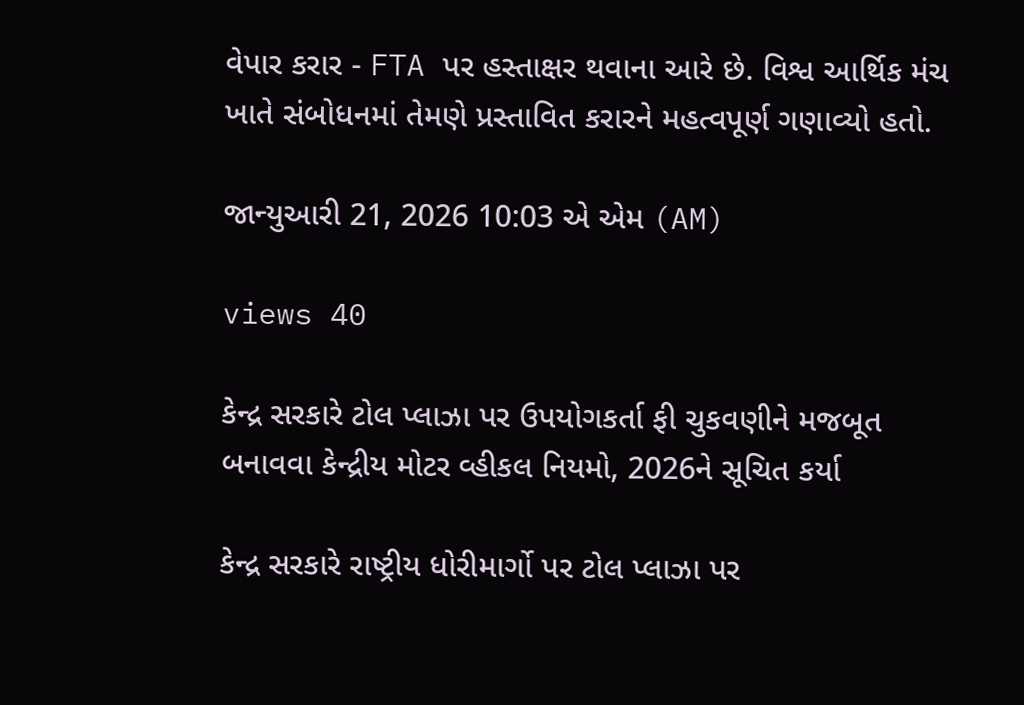વેપાર કરાર - FTA પર હસ્તાક્ષર થવાના આરે છે. વિશ્વ આર્થિક મંચ ખાતે સંબોધનમાં તેમણે પ્રસ્તાવિત કરારને મહત્વપૂર્ણ ગણાવ્યો હતો.

જાન્યુઆરી 21, 2026 10:03 એ એમ (AM)

views 40

કેન્દ્ર સરકારે ટોલ પ્લાઝા પર ઉપયોગકર્તા ફી ચુકવણીને મજબૂત બનાવવા કેન્દ્રીય મોટર વ્હીકલ નિયમો, 2026ને સૂચિત કર્યા

કેન્દ્ર સરકારે રાષ્ટ્રીય ધોરીમાર્ગો પર ટોલ પ્લાઝા પર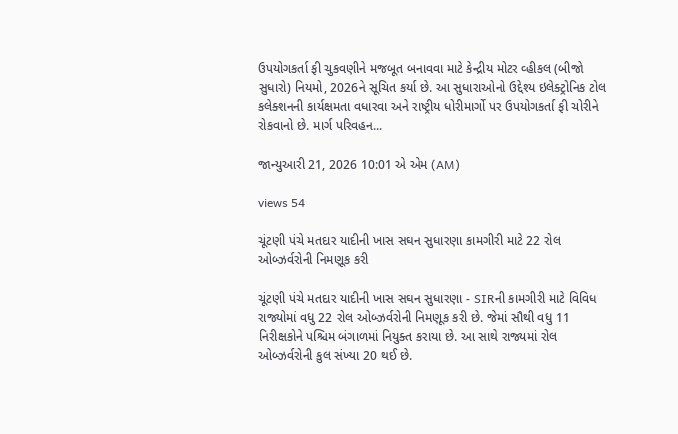ઉપયોગકર્તા ફી ચુકવણીને મજબૂત બનાવવા માટે કેન્દ્રીય મોટર વ્હીકલ (બીજો સુધારો) નિયમો, 2026ને સૂચિત કર્યા છે. આ સુધારાઓનો ઉદ્દેશ્ય ઇલેક્ટ્રોનિક ટોલ કલેક્શનની કાર્યક્ષમતા વધારવા અને રાષ્ટ્રીય ધોરીમાર્ગો પર ઉપયોગકર્તા ફી ચોરીને રોકવાનો છે. માર્ગ પરિવહન...

જાન્યુઆરી 21, 2026 10:01 એ એમ (AM)

views 54

ચૂંટણી પંચે મતદાર યાદીની ખાસ સઘન સુધારણા કામગીરી માટે 22 રોલ ઓબ્ઝર્વરોની નિમણૂક કરી

ચૂંટણી પંચે મતદાર યાદીની ખાસ સઘન સુધારણા - SIRની કામગીરી માટે વિવિધ રાજ્યોમાં વધુ 22 રોલ ઓબ્ઝર્વરોની નિમણૂક કરી છે. જેમાં સૌથી વધુ 11 નિરીક્ષકોને પશ્ચિમ બંગાળમાં નિયુક્ત કરાયા છે. આ સાથે રાજ્યમાં રોલ ઓબ્ઝર્વરોની કુલ સંખ્યા 20 થઈ છે.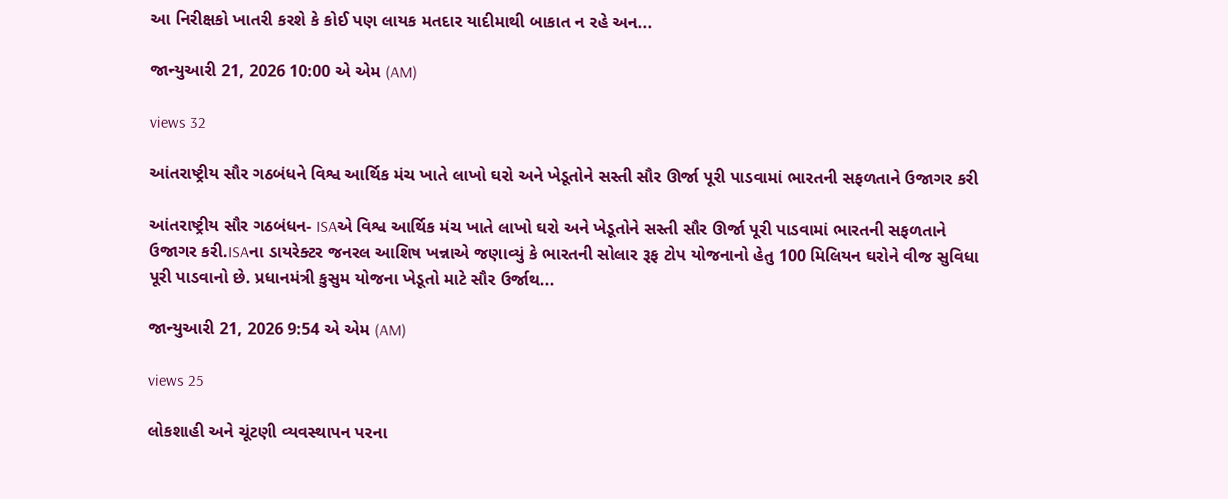આ નિરીક્ષકો ખાતરી કરશે કે કોઈ પણ લાયક મતદાર યાદીમાથી બાકાત ન રહે અન...

જાન્યુઆરી 21, 2026 10:00 એ એમ (AM)

views 32

આંતરાષ્ટ્રીય સૌર ગઠબંધને વિશ્વ આર્થિક મંચ ખાતે લાખો ઘરો અને ખેડૂતોને સસ્તી સૌર ઊર્જા પૂરી પાડવામાં ભારતની સફળતાને ઉજાગર કરી

આંતરાષ્ટ્રીય સૌર ગઠબંધન- ISAએ વિશ્વ આર્થિક મંચ ખાતે લાખો ઘરો અને ખેડૂતોને સસ્તી સૌર ઊર્જા પૂરી પાડવામાં ભારતની સફળતાને ઉજાગર કરી.ISAના ડાયરેક્ટર જનરલ આશિષ ખન્નાએ જણાવ્યું કે ભારતની સોલાર રૂફ ટોપ યોજનાનો હેતુ 100 મિલિયન ઘરોને વીજ સુવિધા પૂરી પાડવાનો છે. પ્રધાનમંત્રી કુસુમ યોજના ખેડૂતો માટે સૌર ઉર્જાથ...

જાન્યુઆરી 21, 2026 9:54 એ એમ (AM)

views 25

લોકશાહી અને ચૂંટણી વ્યવસ્થાપન પરના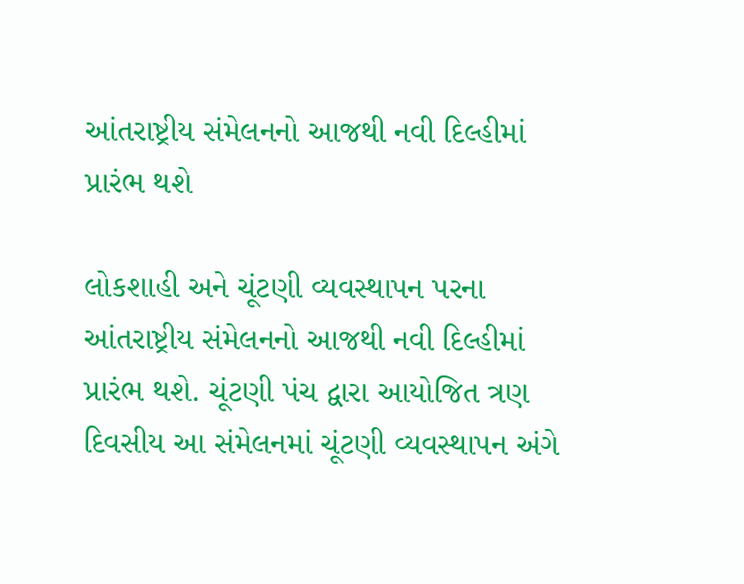આંતરાષ્ટ્રીય સંમેલનનો આજથી નવી દિલ્હીમાં પ્રારંભ થશે

લોકશાહી અને ચૂંટણી વ્યવસ્થાપન પરના આંતરાષ્ટ્રીય સંમેલનનો આજથી નવી દિલ્હીમાં પ્રારંભ થશે. ચૂંટણી પંચ દ્વારા આયોજિત ત્રણ દિવસીય આ સંમેલનમાં ચૂંટણી વ્યવસ્થાપન અંગે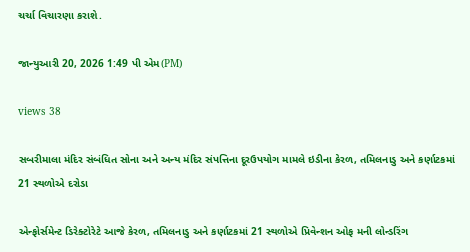ચર્ચા વિચારણા કરાશે.

જાન્યુઆરી 20, 2026 1:49 પી એમ(PM)

views 38

સબરીમાલા મંદિર સંબંધિત સોના અને અન્ય મંદિર સંપત્તિના દૂરઉપયોગ મામલે ઇડીના કેરળ, તમિલનાડુ અને કર્ણાટકમાં 21 સ્થળોએ દરોડા

એન્ફોર્સમેન્ટ ડિરેક્ટોરેટે આજે કેરળ, તમિલનાડુ અને કર્ણાટકમાં 21 સ્થળોએ પ્રિવેન્શન ઓફ મની લોન્ડરિંગ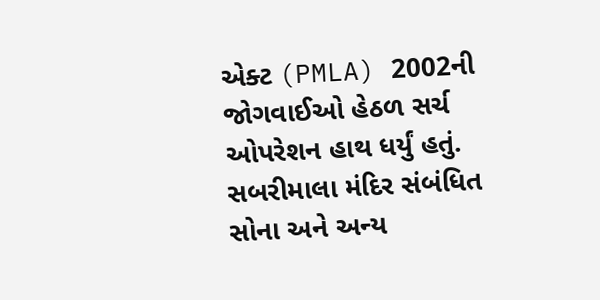એક્ટ (PMLA) 2002ની જોગવાઈઓ હેઠળ સર્ચ ઓપરેશન હાથ ધર્યું હતું. સબરીમાલા મંદિર સંબંધિત સોના અને અન્ય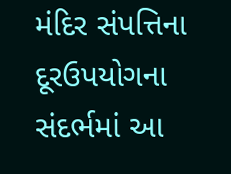મંદિર સંપત્તિના દૂરઉપયોગના સંદર્ભમાં આ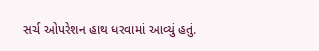સર્ચ ઓપરેશન હાથ ધરવામાં આવ્યું હતું.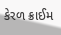કેરળ ક્રાઈમ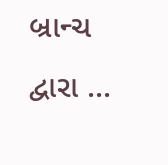બ્રાન્ચ દ્વારા ...